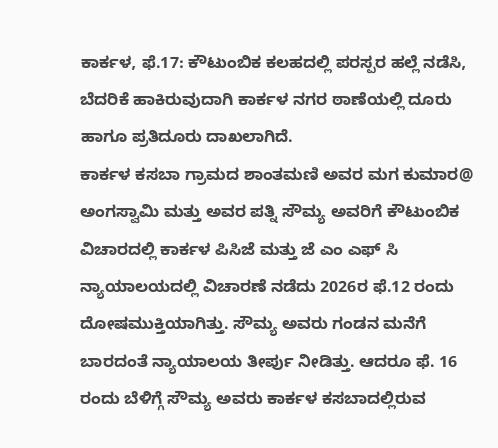ಕಾರ್ಕಳ, ಫೆ.17: ಕೌಟುಂಬಿಕ ಕಲಹದಲ್ಲಿ ಪರಸ್ಪರ ಹಲ್ಲೆ ನಡೆಸಿ, ಬೆದರಿಕೆ ಹಾಕಿರುವುದಾಗಿ ಕಾರ್ಕಳ ನಗರ ಠಾಣೆಯಲ್ಲಿ ದೂರು ಹಾಗೂ ಪ್ರತಿದೂರು ದಾಖಲಾಗಿದೆ.
ಕಾರ್ಕಳ ಕಸಬಾ ಗ್ರಾಮದ ಶಾಂತಮಣಿ ಅವರ ಮಗ ಕುಮಾರ@ ಅಂಗಸ್ವಾಮಿ ಮತ್ತು ಅವರ ಪತ್ನಿ ಸೌಮ್ಯ ಅವರಿಗೆ ಕೌಟುಂಬಿಕ ವಿಚಾರದಲ್ಲಿ ಕಾರ್ಕಳ ಪಿಸಿಜೆ ಮತ್ತು ಜೆ ಎಂ ಎಫ್ ಸಿ ನ್ಯಾಯಾಲಯದಲ್ಲಿ ವಿಚಾರಣೆ ನಡೆದು 2026ರ ಫೆ.12 ರಂದು ದೋಷಮುಕ್ತಿಯಾಗಿತ್ತು. ಸೌಮ್ಯ ಅವರು ಗಂಡನ ಮನೆಗೆ ಬಾರದಂತೆ ನ್ಯಾಯಾಲಯ ತೀರ್ಪು ನೀಡಿತ್ತು. ಆದರೂ ಫೆ. 16 ರಂದು ಬೆಳಿಗ್ಗೆ ಸೌಮ್ಯ ಅವರು ಕಾರ್ಕಳ ಕಸಬಾದಲ್ಲಿರುವ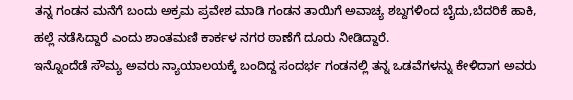ತನ್ನ ಗಂಡನ ಮನೆಗೆ ಬಂದು ಅಕ್ರಮ ಪ್ರವೇಶ ಮಾಡಿ ಗಂಡನ ತಾಯಿಗೆ ಅವಾಚ್ಯ ಶಬ್ದಗಳಿಂದ ಬೈದು,ಬೆದರಿಕೆ ಹಾಕಿ, ಹಲ್ಲೆ ನಡೆಸಿದ್ದಾರೆ ಎಂದು ಶಾಂತಮಣಿ ಕಾರ್ಕಳ ನಗರ ಠಾಣೆಗೆ ದೂರು ನೀಡಿದ್ದಾರೆ.
ಇನ್ನೊಂದೆಡೆ ಸೌಮ್ಯ ಅವರು ನ್ಯಾಯಾಲಯಕ್ಕೆ ಬಂದಿದ್ದ ಸಂದರ್ಭ ಗಂಡನಲ್ಲಿ ತನ್ನ ಒಡವೆಗಳನ್ನು ಕೇಳಿದಾಗ ಅವರು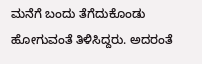ಮನೆಗೆ ಬಂದು ತೆಗೆದುಕೊಂಡು ಹೋಗುವಂತೆ ತಿಳಿಸಿದ್ದರು. ಅದರಂತೆ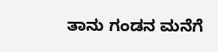ತಾನು ಗಂಡನ ಮನೆಗೆ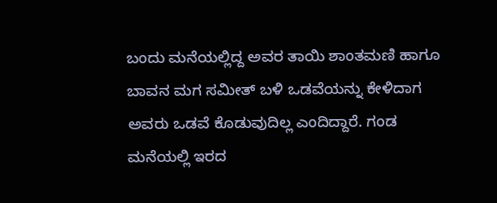ಬಂದು ಮನೆಯಲ್ಲಿದ್ದ ಅವರ ತಾಯಿ ಶಾಂತಮಣಿ ಹಾಗೂ ಬಾವನ ಮಗ ಸಮೀತ್ ಬಳಿ ಒಡವೆಯನ್ನು ಕೇಳಿದಾಗ ಅವರು ಒಡವೆ ಕೊಡುವುದಿಲ್ಲ ಎಂದಿದ್ದಾರೆ. ಗಂಡ ಮನೆಯಲ್ಲಿ ಇರದ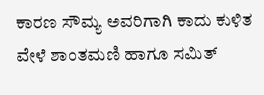ಕಾರಣ ಸೌಮ್ಯ ಅವರಿಗಾಗಿ ಕಾದು ಕುಳಿತ ವೇಳೆ ಶಾಂತಮಣಿ ಹಾಗೂ ಸಮಿತ್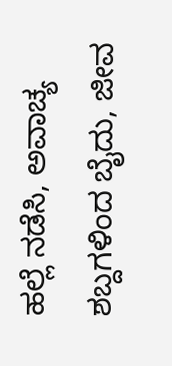ಹಲ್ಲೆ ನಡೆಸಿ, ಅವಾಚ್ಯ ಶಬ್ದಗಳಿಂದ ಬೈದು, ಜೀವ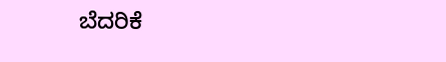ಬೆದರಿಕೆ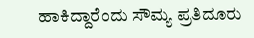ಹಾಕಿದ್ದಾರೆಂದು ಸೌಮ್ಯ ಪ್ರತಿದೂರು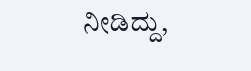ನೀಡಿದ್ದು,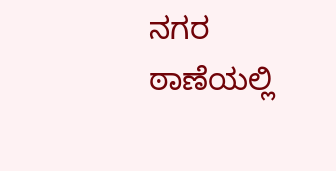ನಗರ ಠಾಣೆಯಲ್ಲಿ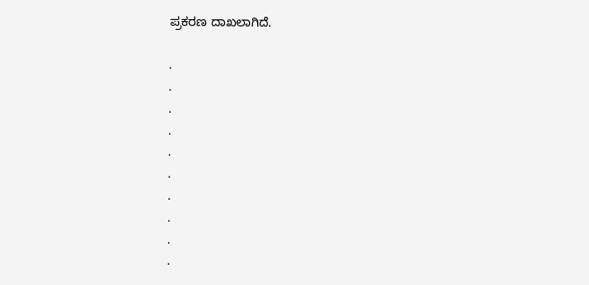ಪ್ರಕರಣ ದಾಖಲಾಗಿದೆ.

.
.
.
.
.
.
.
.
.
.